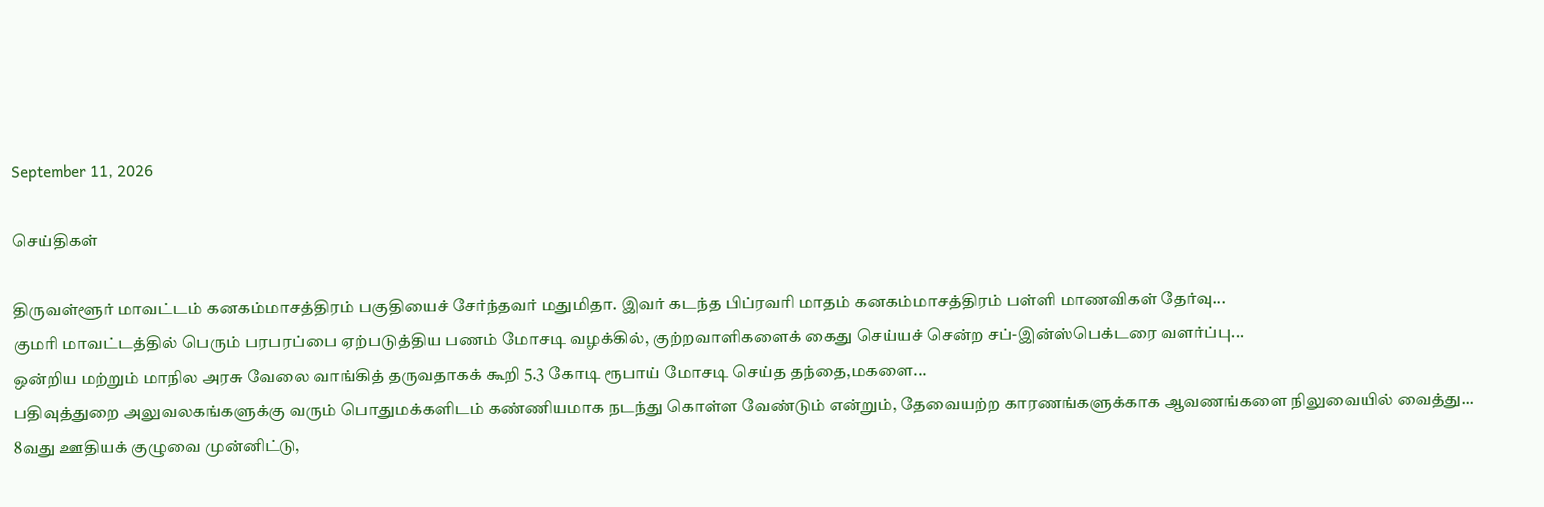September 11, 2026

செய்திகள்

திருவள்ளூர் மாவட்டம் கனகம்மாசத்திரம் பகுதியைச் சேர்ந்தவர் மதுமிதா. இவர் கடந்த பிப்ரவரி மாதம் கனகம்மாசத்திரம் பள்ளி மாணவிகள் தேர்வு...
குமரி மாவட்டத்தில் பெரும் பரபரப்பை ஏற்படுத்திய பணம் மோசடி வழக்கில், குற்றவாளிகளைக் கைது செய்யச் சென்ற சப்-இன்ஸ்பெக்டரை வளர்ப்பு...
ஒன்றிய மற்றும் மாநில அரசு வேலை வாங்கித் தருவதாகக் கூறி 5.3 கோடி ரூபாய் மோசடி செய்த தந்தை,மகளை...
பதிவுத்துறை அலுவலகங்களுக்கு வரும் பொதுமக்களிடம் கண்ணியமாக நடந்து கொள்ள வேண்டும் என்றும், தேவையற்ற காரணங்களுக்காக ஆவணங்களை நிலுவையில் வைத்து...
8வது ஊதியக் குழுவை முன்னிட்டு,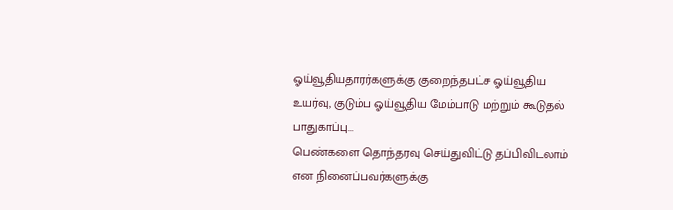ஓய்வூதியதாரர்களுக்கு குறைந்தபட்ச ஓய்வூதிய உயர்வு, குடும்ப ஓய்வூதிய மேம்பாடு மற்றும் கூடுதல் பாதுகாப்பு...
பெண்களை தொந்தரவு செய்துவிட்டு தப்பிவிடலாம் என நினைப்பவர்களுக்கு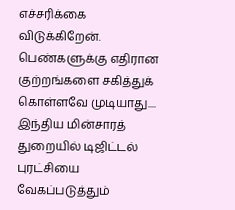எச்சரிக்கை விடுக்கிறேன். பெண்களுக்கு எதிரான குற்றங்களை சகித்துக் கொள்ளவே முடியாது....
இந்திய மின்சாரத் துறையில் டிஜிட்டல் புரட்சியை வேகப்படுத்தும்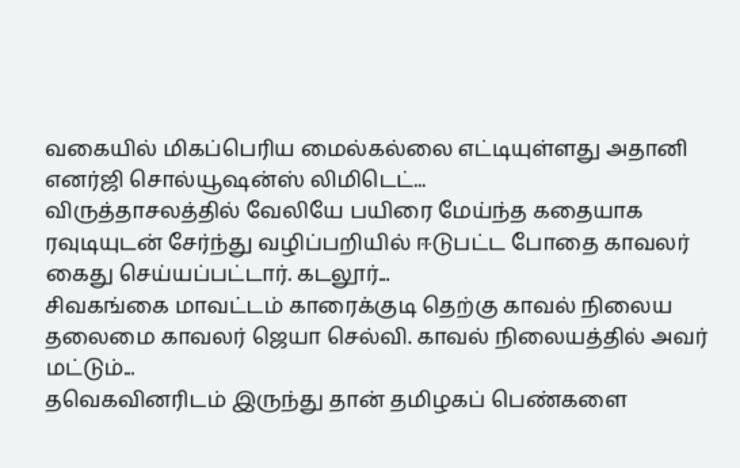வகையில் மிகப்பெரிய மைல்கல்லை எட்டியுள்ளது அதானி எனர்ஜி சொல்யூஷன்ஸ் லிமிடெட்...
விருத்தாசலத்தில் வேலியே பயிரை மேய்ந்த கதையாக ரவுடியுடன் சேர்ந்து வழிப்பறியில் ஈடுபட்ட போதை காவலர் கைது செய்யப்பட்டார். கடலூர்...
சிவகங்கை மாவட்டம் காரைக்குடி தெற்கு காவல் நிலைய தலைமை காவலர் ஜெயா செல்வி. காவல் நிலையத்தில் அவர் மட்டும்...
தவெகவினரிடம் இருந்து தான் தமிழகப் பெண்களை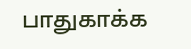பாதுகாக்க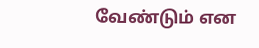வேண்டும் என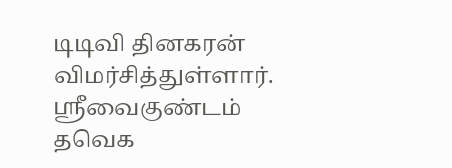டிடிவி தினகரன் விமர்சித்துள்ளார். ஸ்ரீவைகுண்டம் தவெக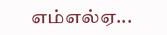எம்எல்ஏ...